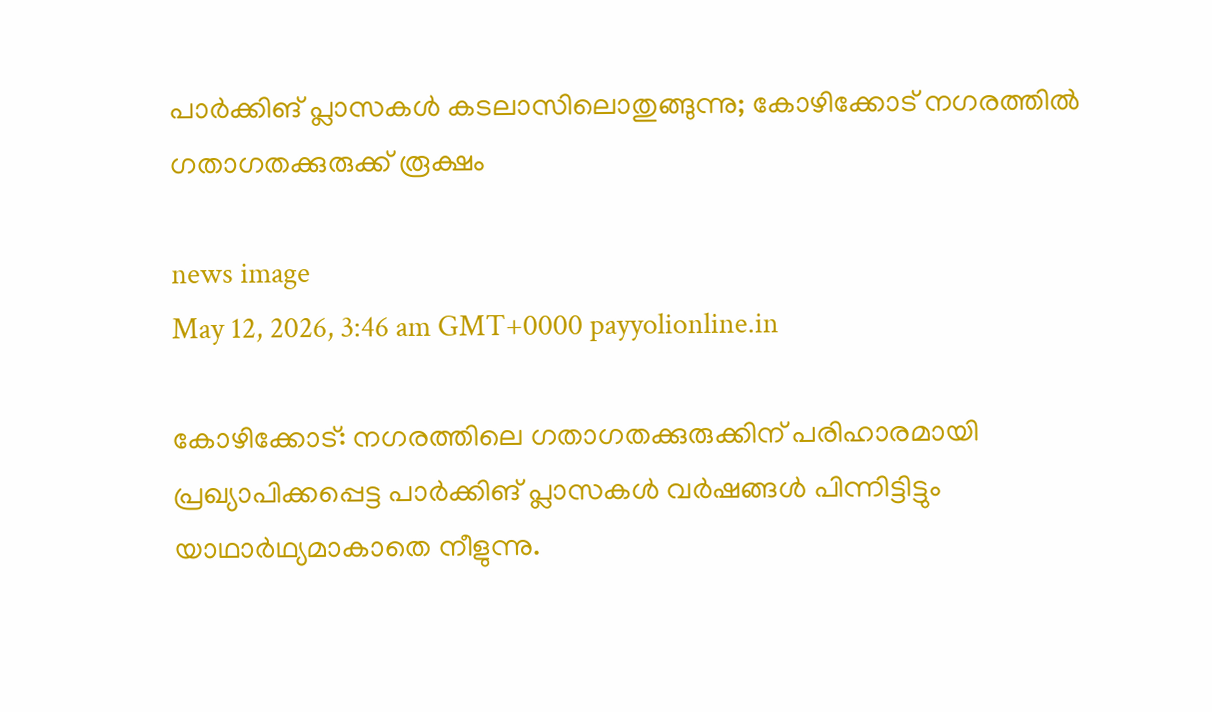പാർക്കിങ് പ്ലാസകൾ കടലാസിലൊതുങ്ങുന്നു; കോഴിക്കോട് നഗരത്തിൽ ഗതാഗതക്കുരുക്ക് രൂക്ഷം

news image
May 12, 2026, 3:46 am GMT+0000 payyolionline.in

കോഴിക്കോട്: നഗരത്തിലെ ഗതാഗതക്കുരുക്കിന് പരിഹാരമായി പ്രഖ്യാപിക്കപ്പെട്ട പാർക്കിങ് പ്ലാസകൾ വർഷങ്ങൾ പിന്നിട്ടിട്ടും യാഥാർഥ്യമാകാതെ നീളുന്നു.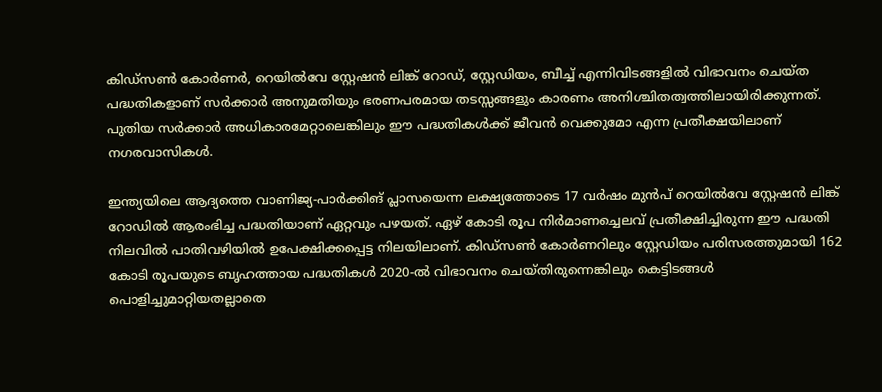കിഡ്‌സൺ കോർണർ, റെയിൽവേ സ്റ്റേഷൻ ലിങ്ക് റോഡ്, സ്റ്റേഡിയം, ബീച്ച് എന്നിവിടങ്ങളിൽ വിഭാവനം ചെയ്ത പദ്ധതികളാണ് സർക്കാർ അനുമതിയും ഭരണപരമായ തടസ്സങ്ങളും കാരണം അനിശ്ചിതത്വത്തിലായിരിക്കുന്നത്. പുതിയ സർക്കാർ അധികാരമേറ്റാലെങ്കിലും ഈ പദ്ധതികൾക്ക് ജീവൻ വെക്കുമോ എന്ന പ്രതീക്ഷയിലാണ് നഗരവാസികൾ.

ഇന്ത്യയിലെ ആദ്യത്തെ വാണിജ്യ-പാർക്കിങ് പ്ലാസയെന്ന ലക്ഷ്യത്തോടെ 17 വർഷം മുൻപ് റെയിൽവേ സ്റ്റേഷൻ ലിങ്ക് റോഡിൽ ആരംഭിച്ച പദ്ധതിയാണ് ഏറ്റവും പഴയത്. ഏഴ് കോടി രൂപ നിർമാണച്ചെലവ് പ്രതീക്ഷിച്ചിരുന്ന ഈ പദ്ധതി നിലവിൽ പാതിവഴിയിൽ ഉപേക്ഷിക്കപ്പെട്ട നിലയിലാണ്. കിഡ്‌സൺ കോർണറിലും സ്റ്റേഡിയം പരിസരത്തുമായി 162 കോടി രൂപയുടെ ബൃഹത്തായ പദ്ധതികൾ 2020-ൽ വിഭാവനം ചെയ്തിരുന്നെങ്കിലും കെട്ടിടങ്ങൾ പൊളിച്ചുമാറ്റിയതല്ലാതെ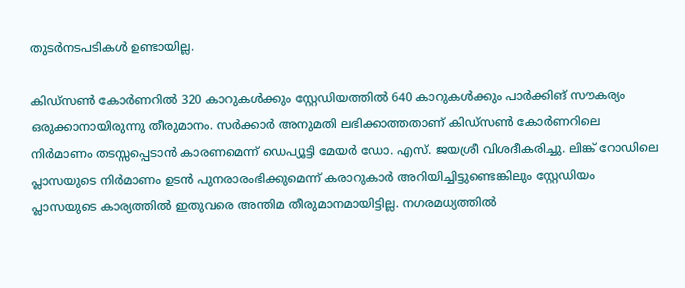തുടർനടപടികൾ ഉണ്ടായില്ല.

കിഡ്‌സൺ കോർണറിൽ 320 കാറുകൾക്കും സ്റ്റേഡിയത്തിൽ 640 കാറുകൾക്കും പാർക്കിങ് സൗകര്യം ഒരുക്കാനായിരുന്നു തീരുമാനം. സർക്കാർ അനുമതി ലഭിക്കാത്തതാണ് കിഡ്‌സൺ കോർണറിലെ നിർമാണം തടസ്സപ്പെടാൻ കാരണമെന്ന് ഡെപ്യൂട്ടി മേയർ ഡോ. എസ്. ജയശ്രീ വിശദീകരിച്ചു. ലിങ്ക് റോഡിലെ പ്ലാസയുടെ നിർമാണം ഉടൻ പുനരാരംഭിക്കുമെന്ന് കരാറുകാർ അറിയിച്ചിട്ടുണ്ടെങ്കിലും സ്റ്റേഡിയം പ്ലാസയുടെ കാര്യത്തിൽ ഇതുവരെ അന്തിമ തീരുമാനമായിട്ടില്ല. നഗരമധ്യത്തിൽ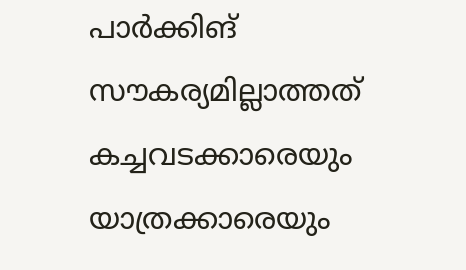പാർക്കിങ് സൗകര്യമില്ലാത്തത് കച്ചവടക്കാരെയും യാത്രക്കാരെയും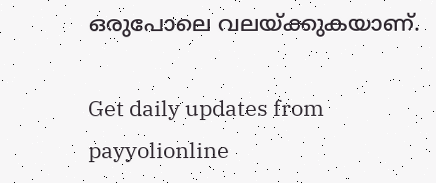ഒരുപോലെ വലയ്ക്കുകയാണ്.

Get daily updates from payyolionline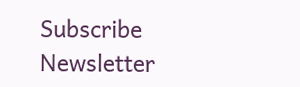Subscribe Newsletter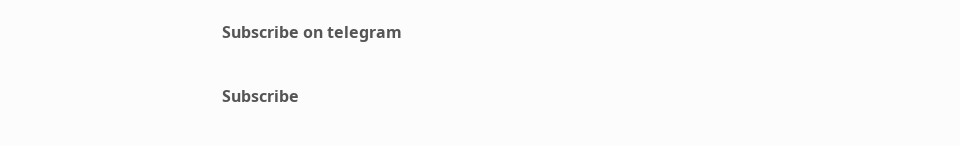Subscribe on telegram

Subscribe